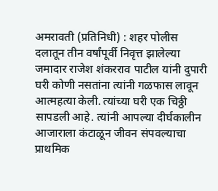अमरावती (प्रतिनिधी) : शहर पोलीस दलातून तीन वर्षांपूर्वी निवृत्त झालेल्या जमादार राजेश शंकरराव पाटील यांनी दुपारी घरी कोणी नसतांना त्यांनी गळफास लावून आत्महत्या केली. त्यांच्या घरी एक चिठ्ठी सापडली आहे. त्यांनी आपल्या दीर्घकालीन आजाराला कंटाळून जीवन संपवल्याचा प्राथमिक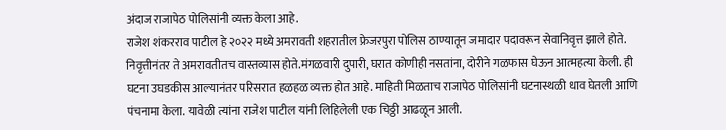अंदाज राजापेठ पोलिसांनी व्यक्त केला आहे.
राजेश शंकरराव पाटील हे २०२२ मध्ये अमरावती शहरातील फ्रेजरपुरा पोलिस ठाण्यातून जमादार पदावरून सेवानिवृत्त झाले होते. निवृत्तीनंतर ते अमरावतीतच वास्तव्यास होते.मंगळवारी दुपारी, घरात कोणीही नसतांना, दोरीने गळफास घेऊन आत्महत्या केली. ही घटना उघडकीस आल्यानंतर परिसरात हळहळ व्यक्त होत आहे. माहिती मिळताच राजापेठ पोलिसांनी घटनास्थळी धाव घेतली आणि पंचनामा केला. यावेळी त्यांना राजेश पाटील यांनी लिहिलेली एक चिठ्ठी आढळून आली.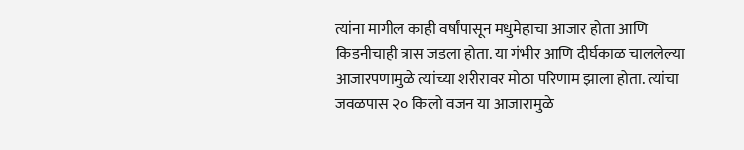त्यांना मागील काही वर्षांपासून मधुमेहाचा आजार होता आणि किडनीचाही त्रास जडला होता. या गंभीर आणि दीर्घकाळ चाललेल्या आजारपणामुळे त्यांच्या शरीरावर मोठा परिणाम झाला होता. त्यांचा जवळपास २० किलो वजन या आजारामुळे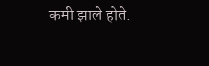कमी झाले होते.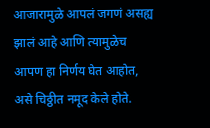आजारामुळे आपलं जगणं असह्य झालं आहे आणि त्यामुळेच आपण हा निर्णय घेत आहोत, असे चिठ्ठीत नमूद केले होते.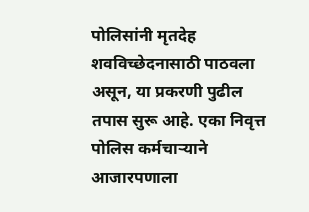पोलिसांनी मृतदेह शवविच्छेदनासाठी पाठवला असून, या प्रकरणी पुढील तपास सुरू आहे. एका निवृत्त पोलिस कर्मचाऱ्याने आजारपणाला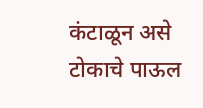कंटाळून असे टोकाचे पाऊल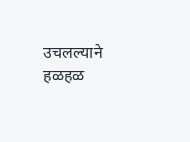उचलल्याने हळहळ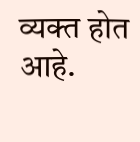व्यक्त होत आहे.